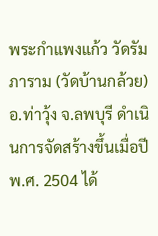พระกำแพงแก้ว วัดรัมภาราม (วัดบ้านกล้วย) อ.ท่าวุ้ง จ.ลพบุรี ดำเนินการจัดสร้างขึ้นเมื่อปี พ.ศ. 2504 ได้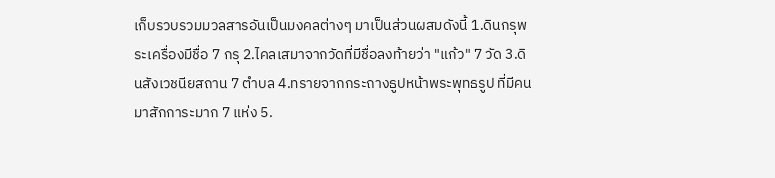เก็บรวบรวมมวลสารอันเป็นมงคลต่างๆ มาเป็นส่วนผสมดังนี้ 1.ดินกรุพระเครื่องมีชื่อ 7 กรุ 2.ไคลเสมาจากวัดที่มีชื่อลงท้ายว่า "แก้ว" 7 วัด 3.ดินสังเวชนียสถาน 7 ตำบล 4.ทรายจากกระถางธูปหน้าพระพุทธรูป ที่มีคนมาสักการะมาก 7 แห่ง 5.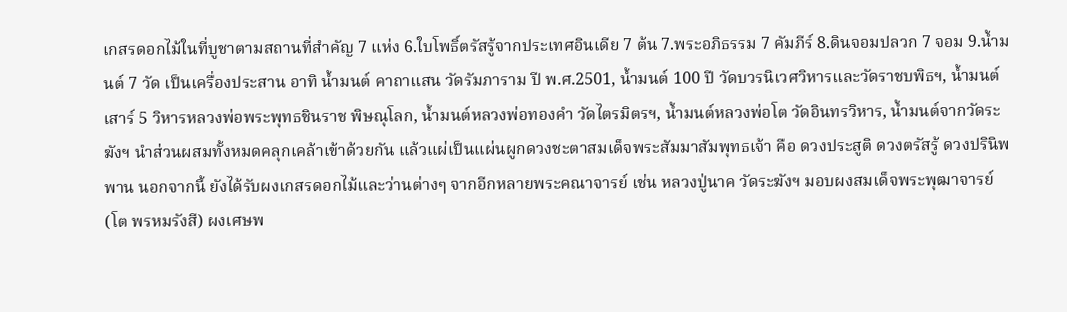เกสรดอกไม้ในที่บูชาตามสถานที่สำคัญ 7 แห่ง 6.ใบโพธิ์ตรัสรู้จากประเทศอินเดีย 7 ต้น 7.พระอภิธรรม 7 คัมภีร์ 8.ดินจอมปลวก 7 จอม 9.น้ำมนต์ 7 วัด เป็นเครื่องประสาน อาทิ น้ำมนต์ คาถาแสน วัดรัมภาราม ปี พ.ศ.2501, น้ำมนต์ 100 ปี วัดบวรนิเวศวิหารและวัดราชบพิธฯ, น้ำมนต์เสาร์ 5 วิหารหลวงพ่อพระพุทธชินราช พิษณุโลก, น้ำมนต์หลวงพ่อทองคำ วัดไตรมิตรฯ, น้ำมนต์หลวงพ่อโต วัดอินทรวิหาร, น้ำมนต์จากวัดระฆังฯ นำส่วนผสมทั้งหมดคลุกเคล้าเข้าด้วยกัน แล้วแผ่เป็นแผ่นผูกดวงชะตาสมเด็จพระสัมมาสัมพุทธเจ้า คือ ดวงประสูติ ดวงตรัสรู้ ดวงปรินิพพาน นอกจากนี้ ยังได้รับผงเกสรดอกไม้และว่านต่างๆ จากอีกหลายพระคณาจารย์ เช่น หลวงปู่นาค วัดระฆังฯ มอบผงสมเด็จพระพุฒาจารย์ (โต พรหมรังสี) ผงเศษพ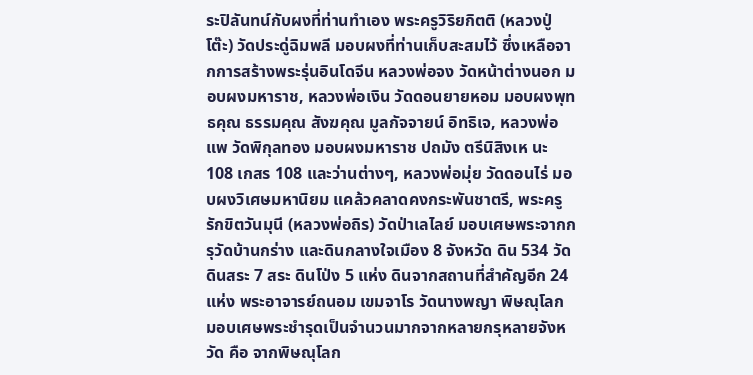ระปิลันทน์กับผงที่ท่านทำเอง พระครูวิริยกิตติ (หลวงปู่โต๊ะ) วัดประดู่ฉิมพลี มอบผงที่ท่านเก็บสะสมไว้ ซึ่งเหลือจากการสร้างพระรุ่นอินโดจีน หลวงพ่อจง วัดหน้าต่างนอก มอบผงมหาราช, หลวงพ่อเงิน วัดดอนยายหอม มอบผงพุทธคุณ ธรรมคุณ สังฆคุณ มูลกัจจายน์ อิทธิเจ, หลวงพ่อแพ วัดพิกุลทอง มอบผงมหาราช ปถมัง ตรีนิสิงเห นะ 108 เกสร 108 และว่านต่างๆ, หลวงพ่อมุ่ย วัดดอนไร่ มอบผงวิเศษมหานิยม แคล้วคลาดคงกระพันชาตรี, พระครูรักขิตวันมุนี (หลวงพ่อถิร) วัดป่าเลไลย์ มอบเศษพระจากกรุวัดบ้านกร่าง และดินกลางใจเมือง 8 จังหวัด ดิน 534 วัด ดินสระ 7 สระ ดินโป่ง 5 แห่ง ดินจากสถานที่สำคัญอีก 24 แห่ง พระอาจารย์ถนอม เขมจาโร วัดนางพญา พิษณุโลก มอบเศษพระชำรุดเป็นจำนวนมากจากหลายกรุหลายจังหวัด คือ จากพิษณุโลก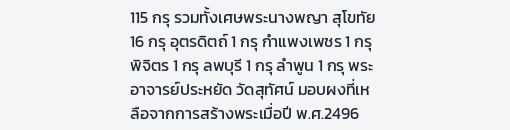115 กรุ รวมทั้งเศษพระนางพญา สุโขทัย 16 กรุ อุตรดิตถ์ 1 กรุ กำแพงเพชร 1 กรุ พิจิตร 1 กรุ ลพบุรี 1 กรุ ลำพูน 1 กรุ พระอาจารย์ประหยัด วัดสุทัศน์ มอบผงที่เหลือจากการสร้างพระเมื่อปี พ.ศ.2496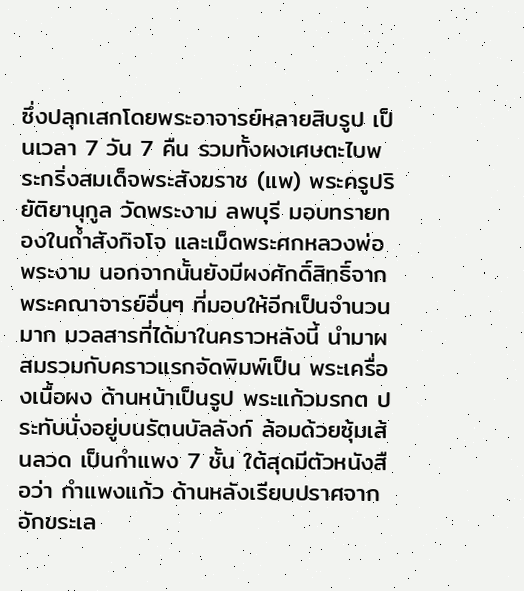ซึ่งปลุกเสกโดยพระอาจารย์หลายสิบรูป เป็นเวลา 7 วัน 7 คืน รวมทั้งผงเศษตะไบพระกริ่งสมเด็จพระสังฆราช (แพ) พระครูปริยัติยานุกูล วัดพระงาม ลพบุรี มอบทรายทองในถ้ำสังกิจโจ และเม็ดพระศกหลวงพ่อพระงาม นอกจากนั้นยังมีผงศักดิ์สิทธิ์จากพระคณาจารย์อื่นๆ ที่มอบให้อีกเป็นจำนวนมาก มวลสารที่ได้มาในคราวหลังนี้ นำมาผสมรวมกับคราวแรกจัดพิมพ์เป็น พระเครื่องเนื้อผง ด้านหน้าเป็นรูป พระแก้วมรกต ประทับนั่งอยู่บนรัตนบัลลังก์ ล้อมด้วยซุ้มเส้นลวด เป็นกำแพง 7 ชั้น ใต้สุดมีตัวหนังสือว่า กำแพงแก้ว ด้านหลังเรียบปราศจากอักขระเล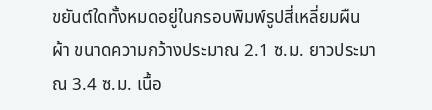ขยันต์ใดทั้งหมดอยู่ในกรอบพิมพ์รูปสี่เหลี่ยมผืนผ้า ขนาดความกว้างประมาณ 2.1 ซ.ม. ยาวประมาณ 3.4 ซ.ม. เนื้อ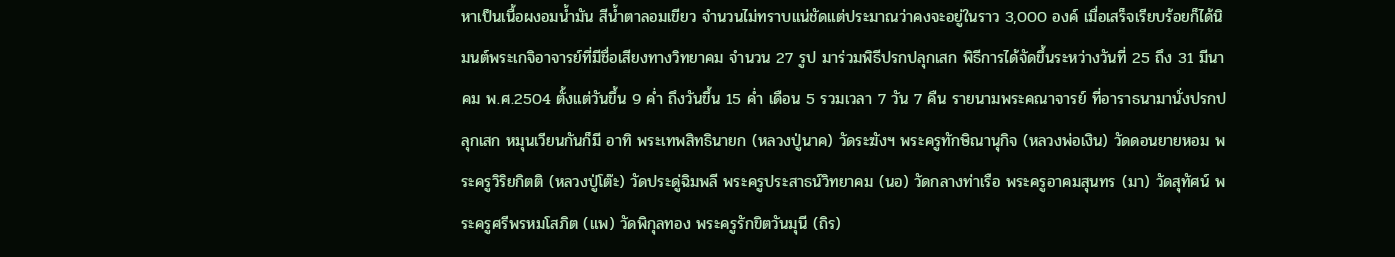หาเป็นเนื้อผงอมน้ำมัน สีน้ำตาลอมเขียว จำนวนไม่ทราบแน่ชัดแต่ประมาณว่าคงจะอยู่ในราว 3,000 องค์ เมื่อเสร็จเรียบร้อยก็ได้นิมนต์พระเกจิอาจารย์ที่มีชื่อเสียงทางวิทยาคม จำนวน 27 รูป มาร่วมพิธีปรกปลุกเสก พิธีการได้จัดขึ้นระหว่างวันที่ 25 ถึง 31 มีนาคม พ.ศ.2504 ตั้งแต่วันขึ้น 9 ค่ำ ถึงวันขึ้น 15 ค่ำ เดือน 5 รวมเวลา 7 วัน 7 คืน รายนามพระคณาจารย์ ที่อาราธนามานั่งปรกปลุกเสก หมุนเวียนกันก็มี อาทิ พระเทพสิทธินายก (หลวงปู่นาค) วัดระฆังฯ พระครูทักษิณานุกิจ (หลวงพ่อเงิน) วัดดอนยายหอม พระครูวิริยกิตติ (หลวงปู่โต๊ะ) วัดประดู่ฉิมพลี พระครูประสาธน์วิทยาคม (นอ) วัดกลางท่าเรือ พระครูอาคมสุนทร (มา) วัดสุทัศน์ พระครูศรีพรหมโสภิต (แพ) วัดพิกุลทอง พระครูรักขิตวันมุนี (ถิร)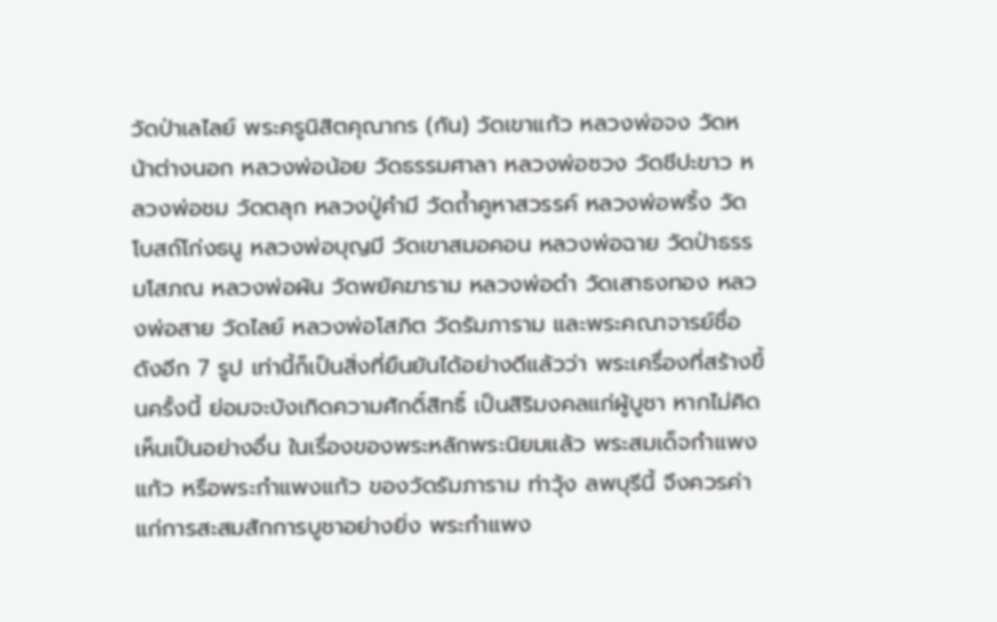วัดป่าเลไลย์ พระครูนิสิตคุณากร (กัน) วัดเขาแก้ว หลวงพ่อจง วัดหน้าต่างนอก หลวงพ่อน้อย วัดธรรมศาลา หลวงพ่อซวง วัดชีปะขาว หลวงพ่อชม วัดตลุก หลวงปู่คำมี วัดถ้ำคูหาสวรรค์ หลวงพ่อพริ้ง วัดโบสถ์โก่งธนู หลวงพ่อบุญมี วัดเขาสมอคอน หลวงพ่อฉาย วัดป่าธรรมโสภณ หลวงพ่อผัน วัดพยัคฆาราม หลวงพ่อดำ วัดเสาธงทอง หลวงพ่อสาย วัดไลย์ หลวงพ่อโสภิต วัดรัมภาราม และพระคณาจารย์ชื่อดังอีก 7 รูป เท่านี้ก็เป็นสิ่งที่ยืนยันได้อย่างดีแล้วว่า พระเครื่องที่สร้างขึ้นครั้งนี้ ย่อมจะบังเกิดความศักดิ์สิทธิ์ เป็นสิริมงคลแก่ผู้บูชา หากไม่คิดเห็นเป็นอย่างอื่น ในเรื่องของพระหลักพระนิยมแล้ว พระสมเด็จกำแพงแก้ว หรือพระกำแพงแก้ว ของวัดรัมภาราม ท่าวุ้ง ลพบุรีนี้ จึงควรค่าแก่การสะสมสักการบูชาอย่างยิ่ง พระกำแพง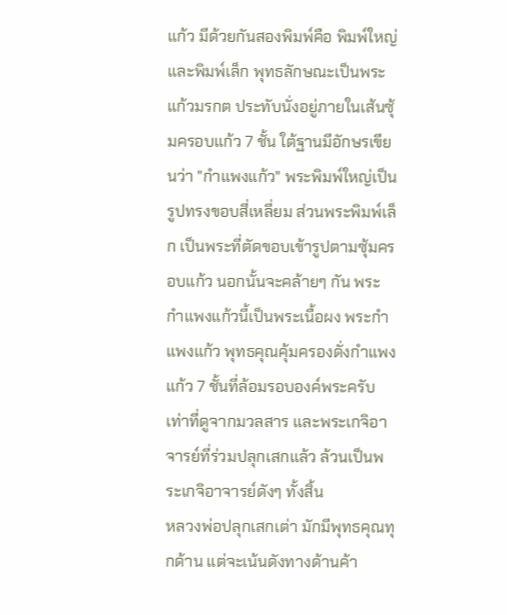แก้ว มีด้วยกันสองพิมพ์คือ พิมพ์ใหญ่และพิมพ์เล็ก พุทธลักษณะเป็นพระแก้วมรกต ประทับนั่งอยู่ภายในเส้นซุ้มครอบแก้ว 7 ชั้น ใต้ฐานมีอักษรเขียนว่า "กำแพงแก้ว" พระพิมพ์ใหญ่เป็นรูปทรงขอบสี่เหลี่ยม ส่วนพระพิมพ์เล็ก เป็นพระที่ตัดขอบเข้ารูปตามซุ้มครอบแก้ว นอกนั้นจะคล้ายๆ กัน พระกำแพงแก้วนี้เป็นพระเนื้อผง พระกำแพงแก้ว พุทธคุณคุ้มครองดั่งกำแพงแก้ว 7 ชั้นที่ล้อมรอบองค์พระครับ เท่าที่ดูจากมวลสาร และพระเกจิอาจารย์ที่ร่วมปลุกเสกแล้ว ล้วนเป็นพระเกจิอาจารย์ดังๆ ทั้งสิ้น
หลวงพ่อปลุกเสกเต่า มักมีพุทธคุณทุกด้าน แต่จะเน้นดังทางด้านค้า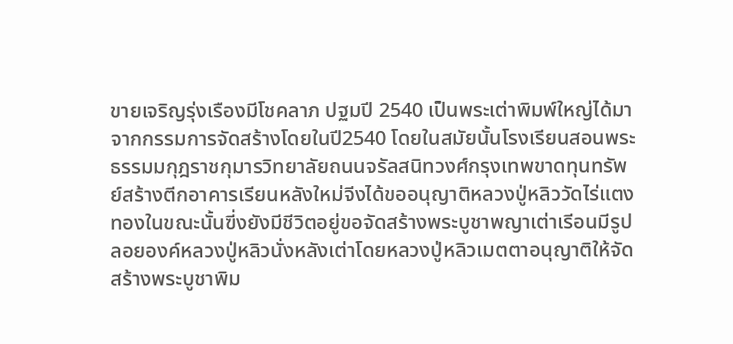ขายเจริญรุ่งเรืองมีโชคลาภ ปฐมปี 2540 เป็นพระเต่าพิมพ์ใหญ่ได้มาจากกรรมการจัดสร้างโดยในปี2540 โดยในสมัยนั้นโรงเรียนสอนพระธรรมมกุฎราชกุมารวิทยาลัยถนนจรัลสนิทวงศ์กรุงเทพขาดทุนทรัพย์สร้างตีกอาคารเรียนหลังใหม่จีงได้ขออนุญาติหลวงปู่หลิววัดไร่แตงทองในขณะนั้นฃี่งยังมีชีวิตอยู่ขอจัดสร้างพระบูชาพญาเต่าเรีอนมีรูปลอยองค์หลวงปู่หลิวนั่งหลังเต่าโดยหลวงปู่หลิวเมตตาอนุญาติให้จัดสร้างพระบูชาพิม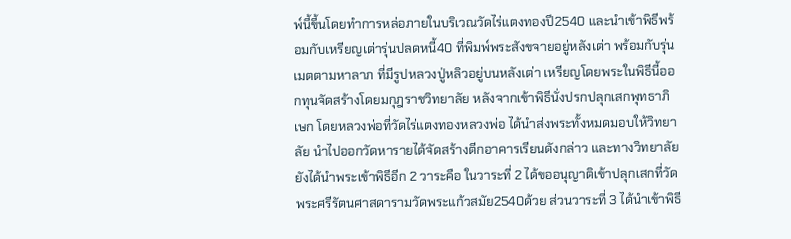พ์นี้ขี้นโดยทำการหล่อภายในบริเวณวัดไร่แตงทองปี2540 และนำเข้าพิธีพร้อมกับเหรียญเต่ารุ่นปลดหนี้40 ที่พิมพ์พระสังขจายอยู่หลังเต่า พร้อมกับรุ่นเมตตามหาลาภ ที่มีรูปหลวงปู่หลิวอยู่บนหลังเต่า เหรียญโดยพระในพิธีนี้ออกทุนจัดสร้างโดยมกุฎราชวิทยาลัย หลังจากเข้าพิธีนั่งปรกปลุกเสกพุทธาภิเษก โดยหลวงพ่อที่วัดไร่แตงทองหลวงพ่อ ได้นำส่งพระทั้งหมดมอบให้วิทยาลัย นำไปออกวัดหารายได้จัดสร้างตีกอาคารเรียนดังกล่าว และทางวิทยาลัยยังได้นำพระเข้าพิธีอีก 2 วาระคือ ในวาระที่ 2 ได้ขออนุญาติเข้าปลุกเสกที่วัดพระศรีรัตนศาสดารามวัดพระแก้วสมัย2540ด้วย ส่วนวาระที่ 3 ได้นำเข้าพิธี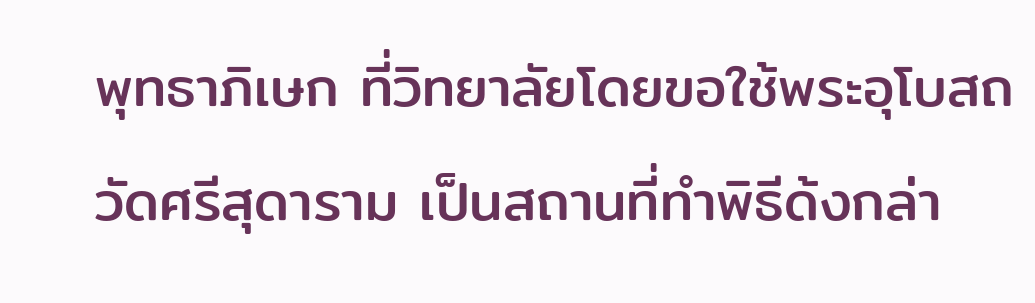พุทธาภิเษก ที่วิทยาลัยโดยขอใช้พระอุโบสถวัดศรีสุดาราม เป็นสถานที่ทำพิธีด้งกล่า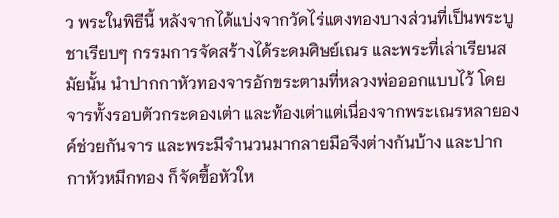ว พระในพิธีนี้ หลังจากได้แบ่งจากวัดไร่แตงทองบางส่วนที่เป็นพระบูชาเรียบๆ กรรมการจัดสร้างได้ระดมศิษย์เณร และพระที่เล่าเรียนสมัยนั้น นำปากกาหัวทองจารอักขระตามที่หลวงพ่อออกแบบไว้ โดยจารทั้งรอบตัวกระดองเต่า และท้องเต่าแต่เนื่องจากพระเณรหลายองค์ช่วยกันจาร และพระมีจำนวนมากลายมือจีงต่างกันบ้าง และปากกาหัวหมึกทอง ก็จัดฃื้อหัวให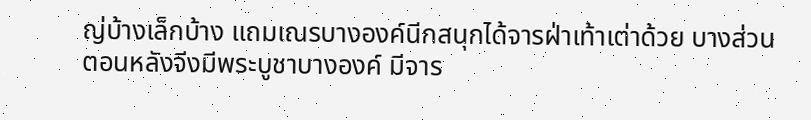ญ่บ้างเล็กบ้าง แถมเณรบางองค์นีกสนุกได้จารฝ่าเท้าเต่าด้วย บางส่วนตอนหลังจีงมีพระบูชาบางองค์ มีจาร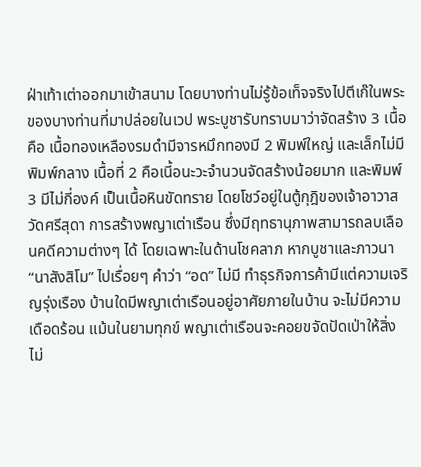ฝ่าเท้าเต่าออกมาเข้าสนาม โดยบางท่านไม่รู้ข้อเท็จจริงไปตีเก๊ในพระของบางท่านที่มาปล่อยในเวป พระบูชารับทราบมาว่าจัดสร้าง 3 เนื้อคือ เนื้อทองเหลืองรมดำมีจารหมึกทองมี 2 พิมพ์ใหญ่ และเล็กไม่มีพิมพ์กลาง เนื้อที่ 2 คือเนี้อนะวะจำนวนจัดสร้างน้อยมาก และพิมพ์ 3 มีไม่กี่องค์ เป็นเนื้อหินขัดทราย โดยโชว์อยู่ในตู้กุฎิของเจ้าอาวาสวัดศรีสุดา การสร้างพญาเต่าเรือน ซึ่งมีฤทธานุภาพสามารถลบเลือนคดีความต่างๆ ได้ โดยเฉพาะในด้านโชคลาภ หากบูชาและภาวนา “นาสังสิโม” ไปเรื่อยๆ คำว่า “อด” ไม่มี ทำธุรกิจการค้ามีแต่ความเจริญรุ่งเรือง บ้านใดมีพญาเต่าเรือนอยู่อาศัยภายในบ้าน จะไม่มีความเดือดร้อน แม้นในยามทุกข์ พญาเต่าเรือนจะคอยขจัดปัดเป่าให้สิ่งไม่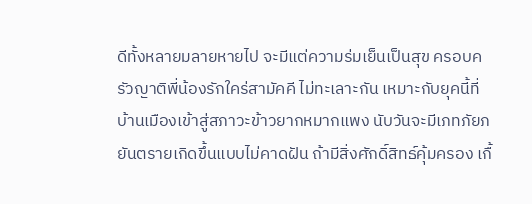ดีทั้งหลายมลายหายไป จะมีแต่ความร่มเย็นเป็นสุข ครอบครัวญาติพี่น้องรักใคร่สามัคคี ไม่ทะเลาะกัน เหมาะกับยุคนี้ที่บ้านเมืองเข้าสู่สภาวะข้าวยากหมากแพง นับวันจะมีเภทภัยภยันตรายเกิดขึ้นแบบไม่คาดฝัน ถ้ามีสิ่งศักดิ์สิทธ์คุ้มครอง เกื้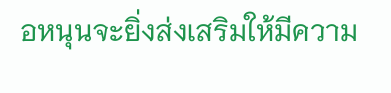อหนุนจะยิ่งส่งเสริมให้มีความ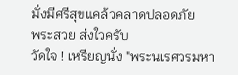มั่งมีศรีสุขแคล้วคลาดปลอดภัย
พระสวย ส่งใวครับ
วัดใจ ! เหรียญนั่ง "พระนเรศวรมหา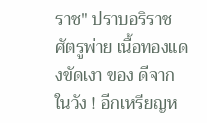ราช" ปราบอริราชศัตรูพ่าย เนื้อทองแดงขัดเงา ของ ดีจากในวัง ! อีกเหรียญห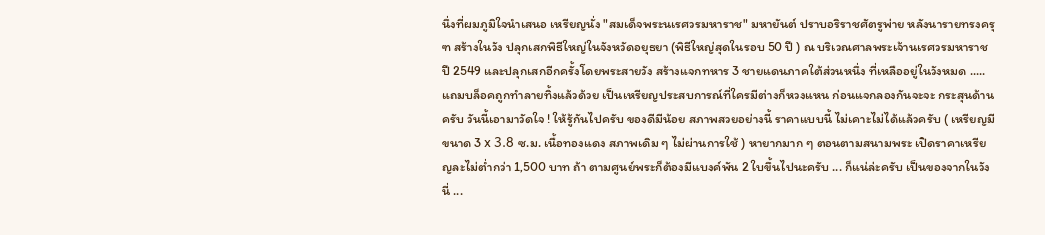นึ่งที่ผมภูมิใจนำเสนอ เหรียญนั่ง "สมเด็จพระนเรศวรมหาราช" มหายันต์ ปราบอริราชศัตรูพ่าย หลังนารายทรงครุฑ สร้างในวัง ปลุกเสกพิธีใหญ่ในจังหวัดอยุธยา (พิธีใหญ่สุดในรอบ 50 ปี ) ณ บริเวณศาลพระเจ้านเรศวรมหาราช ปี 2549 และปลุกเสกอีกครั้งโดยพระสายวัง สร้างแจกทหาร 3 ชายแดนภาคใต้ส่วนหนึ่ง ที่เหลืออยู่ในวังหมด ..... แถมบล็อคถูกทำลายทิ้งแล้วด้วย เป็นเหรียญประสบการณ์ที่ใครมีต่างก็หวงแหน ก่อนแจกลองกันจะจะ กระสุนด้านครับ วันนี้เอามาวัดใจ ! ให้รู้กันไปครับ ของดีมีน้อย สภาพสวยอย่างนี้ ราคาแบบนี้ ไม่เคาะไม่ได้แล้วครับ ( เหรียญมีขนาด 3 x 3.8 ซ.ม. เนื้อทองแดง สภาพเดิม ๆ ไม่ผ่านการใช้ ) หายากมาก ๆ ตอนตามสนามพระ เปิดราคาเหรียญละไม่ต่ำกว่า 1,500 บาท ถ้า ตามศูนย์พระก็ต้องมีแบงค์พัน 2 ใบขึ้นไปนะครับ ... ก็แน่ล่ะครับ เป็นของจากในวังนี่ ...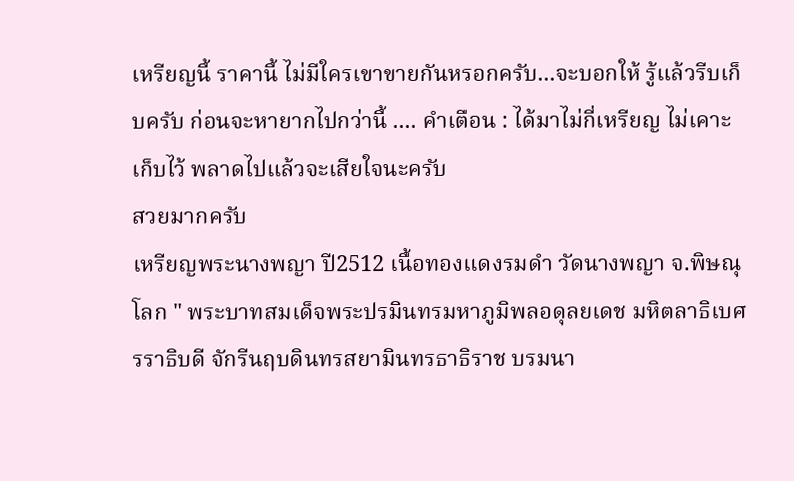เหรียญนี้ ราคานี้ ไม่มีใครเขาขายกันหรอกครับ...จะบอกให้ รู้แล้วรีบเก็บครับ ก่อนจะหายากไปกว่านี้ .... คำเตือน : ได้มาไม่กี่เหรียญ ไม่เคาะเก็บไว้ พลาดไปแล้วจะเสียใจนะครับ
สวยมากครับ
เหรียญพระนางพญา ปี2512 เนื้อทองแดงรมดำ วัดนางพญา จ.พิษณุโลก " พระบาทสมเด็จพระปรมินทรมหาภูมิพลอดุลยเดช มหิตลาธิเบศรราธิบดี จักรีนฤบดินทรสยามินทรธาธิราช บรมนา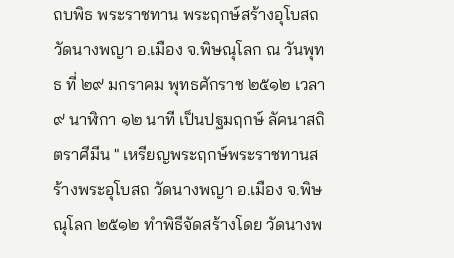ถบพิธ พระราชทาน พระฤกษ์สร้างอุโบสถ วัดนางพญา อ.เมือง จ.พิษณุโลก ณ วันพุทธ ที่ ๒๙ มกราคม พุทธศักราช ๒๕๑๒ เวลา ๙ นาฬิกา ๑๒ นาที เป็นปฐมฤกษ์ ลัคนาสถิตราศีมีน " เหรียญพระฤกษ์พระราชทานสร้างพระอุโบสถ วัดนางพญา อ.เมือง จ.พิษณุโลก ๒๕๑๒ ทำพิธีจัดสร้างโดย วัดนางพ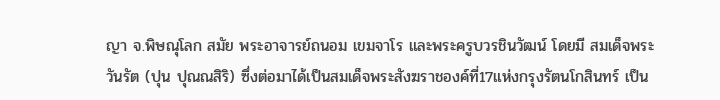ญา จ.พิษณุโลก สมัย พระอาจารย์ถนอม เขมจาโร และพระครูบวรชินวัฒน์ โดยมี สมเด็จพระวันรัต (ปุน ปุณณสิริ) ซึ่งต่อมาได้เป็นสมเด็จพระสังฆราชองค์ที่17แห่งกรุงรัตนโกสินทร์ เป็น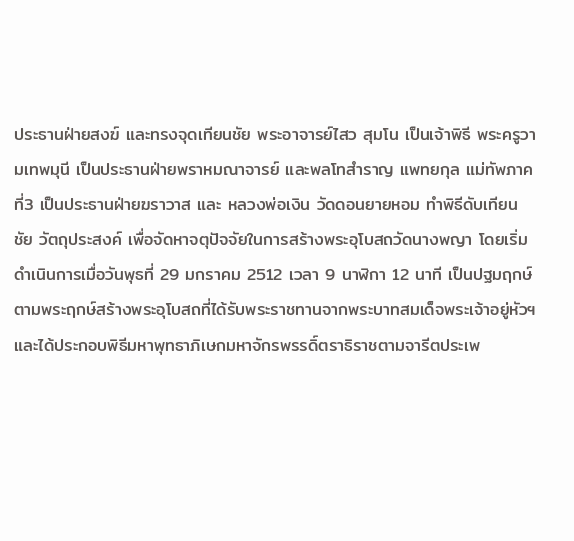ประธานฝ่ายสงฆ์ และทรงจุดเทียนชัย พระอาจารย์ไสว สุมโน เป็นเจ้าพิธี พระครูวามเทพมุนี เป็นประธานฝ่ายพราหมณาจารย์ และพลโทสำราญ แพทยกุล แม่ทัพภาคที่3 เป็นประธานฝ่ายฆราวาส และ หลวงพ่อเงิน วัดดอนยายหอม ทำพิธีดับเทียนชัย วัตถุประสงค์ เพื่อจัดหาจตุปัจจัยในการสร้างพระอุโบสถวัดนางพญา โดยเริ่มดำเนินการเมื่อวันพุธที่ 29 มกราคม 2512 เวลา 9 นาฬิกา 12 นาที เป็นปฐมฤกษ์ตามพระฤกษ์สร้างพระอุโบสถที่ได้รับพระราชทานจากพระบาทสมเด็จพระเจ้าอยู่หัวฯ และได้ประกอบพิธีมหาพุทธาภิเษกมหาจักรพรรดิ์ตราธิราชตามจารีตประเพ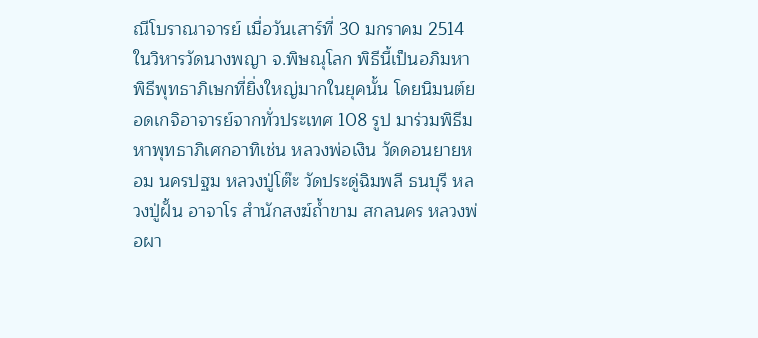ณีโบราณาจารย์ เมื่อวันเสาร์ที่ 30 มกราคม 2514 ในวิหารวัดนางพญา จ.พิษณุโลก พิธีนี้เป็นอภิมหาพิธีพุทธาภิเษกที่ยิ่งใหญ่มากในยุคนั้น โดยนิมนต์ยอดเกจิอาจารย์จากทั่วประเทศ 108 รูป มาร่วมพิธีมหาพุทธาภิเศกอาทิเช่น หลวงพ่อเงิน วัดดอนยายหอม นครปฐม หลวงปู่โต๊ะ วัดประดู่ฉิมพลี ธนบุรี หลวงปู่ฝั้น อาจาโร สำนักสงฆ์ถ้ำขาม สกลนคร หลวงพ่อผา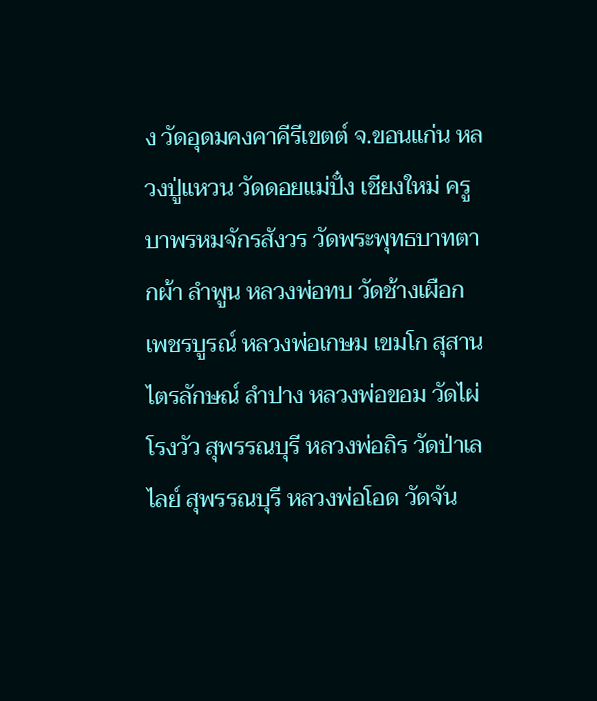ง วัดอุดมคงคาคีรีเขตต์ จ.ขอนแก่น หลวงปู่แหวน วัดดอยแม่ปั๋ง เชียงใหม่ ครูบาพรหมจักรสังวร วัดพระพุทธบาทตากผ้า ลำพูน หลวงพ่อทบ วัดช้างเผือก เพชรบูรณ์ หลวงพ่อเกษม เขมโก สุสานไตรลักษณ์ ลำปาง หลวงพ่อขอม วัดไผ่โรงวัว สุพรรณบุรี หลวงพ่อถิร วัดป่าเลไลย์ สุพรรณบุรี หลวงพ่อโอด วัดจัน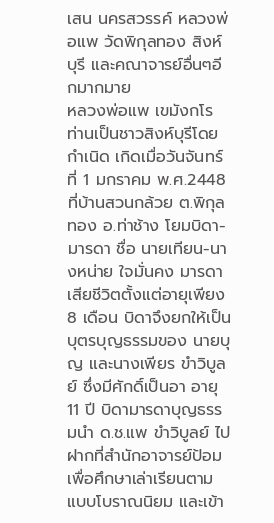เสน นครสวรรค์ หลวงพ่อแพ วัดพิกุลทอง สิงห์บุรี และคณาจารย์อื่นๆอีกมากมาย
หลวงพ่อแพ เขมังกโร ท่านเป็นชาวสิงห์บุรีโดยกำเนิด เกิดเมื่อวันจันทร์ที่ 1 มกราคม พ.ศ.2448 ที่บ้านสวนกล้วย ต.พิกุลทอง อ.ท่าช้าง โยมบิดา-มารดา ชื่อ นายเทียน-นางหน่าย ใจมั่นคง มารดาเสียชีวิตตั้งแต่อายุเพียง 8 เดือน บิดาจึงยกให้เป็นบุตรบุญธรรมของ นายบุญ และนางเพียร ขำวิบูลย์ ซึ่งมีศักดิ์เป็นอา อายุ 11 ปี บิดามารดาบุญธรรมนำ ด.ช.แพ ขำวิบูลย์ ไปฝากที่สำนักอาจารย์ป้อม เพื่อศึกษาเล่าเรียนตามแบบโบราณนิยม และเข้า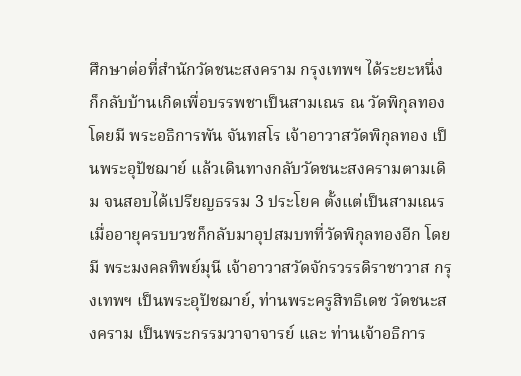ศึกษาต่อที่สำนักวัดชนะสงคราม กรุงเทพฯ ได้ระยะหนึ่ง ก็กลับบ้านเกิดเพื่อบรรพชาเป็นสามเณร ณ วัดพิกุลทอง โดยมี พระอธิการพัน จันทสโร เจ้าอาวาสวัดพิกุลทอง เป็นพระอุปัชฌาย์ แล้วเดินทางกลับวัดชนะสงครามตามเดิม จนสอบได้เปรียญธรรม 3 ประโยค ตั้งแต่เป็นสามเณร เมื่ออายุครบบวชก็กลับมาอุปสมบทที่วัดพิกุลทองอีก โดยมี พระมงคลทิพย์มุนี เจ้าอาวาสวัดจักรวรรดิราชาวาส กรุงเทพฯ เป็นพระอุปัชฌาย์, ท่านพระครูสิทธิเดช วัดชนะสงคราม เป็นพระกรรมวาจาจารย์ และ ท่านเจ้าอธิการ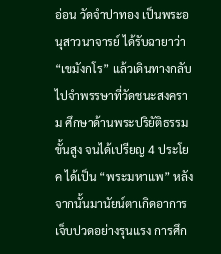อ่อน วัดจำปาทอง เป็นพระอนุสาวนาจารย์ ได้รับฉายาว่า “เขมังกโร” แล้วเดินทางกลับไปจำพรรษาที่วัดชนะสงคราม ศึกษาด้านพระปริยัติธรรมขั้นสูง จนได้เปรียญ 4 ประโยค ได้เป็น “พระมหาแพ” หลังจากนั้นมานัยน์ตาเกิดอาการเจ็บปวดอย่างรุนแรง การศึก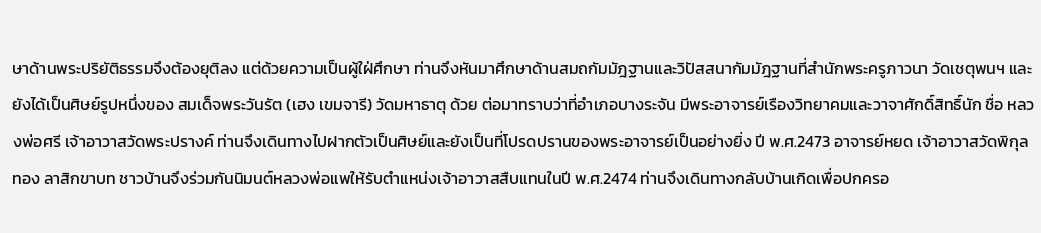ษาด้านพระปริยัติธรรมจึงต้องยุติลง แต่ด้วยความเป็นผู้ใฝ่ศึกษา ท่านจึงหันมาศึกษาด้านสมถกัมมัฎฐานและวิปัสสนากัมมัฎฐานที่สำนักพระครูภาวนา วัดเชตุพนฯ และยังได้เป็นศิษย์รูปหนึ่งของ สมเด็จพระวันรัต (เฮง เขมจารี) วัดมหาธาตุ ด้วย ต่อมาทราบว่าที่อำเภอบางระจัน มีพระอาจารย์เรืองวิทยาคมและวาจาศักดิ์สิทธิ์นัก ชื่อ หลวงพ่อศรี เจ้าอาวาสวัดพระปรางค์ ท่านจึงเดินทางไปฝากตัวเป็นศิษย์และยังเป็นที่โปรดปรานของพระอาจารย์เป็นอย่างยิ่ง ปี พ.ศ.2473 อาจารย์หยด เจ้าอาวาสวัดพิกุลทอง ลาสิกขาบท ชาวบ้านจึงร่วมกันนิมนต์หลวงพ่อแพให้รับตำแหน่งเจ้าอาวาสสืบแทนในปี พ.ศ.2474 ท่านจึงเดินทางกลับบ้านเกิดเพื่อปกครอ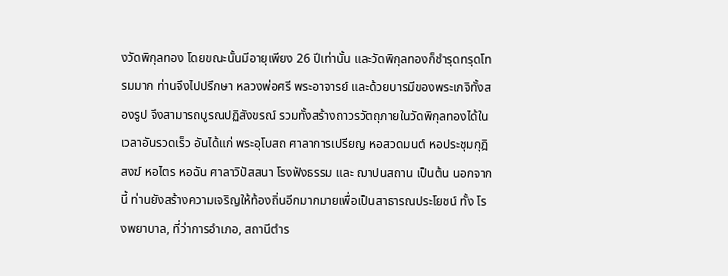งวัดพิกุลทอง โดยขณะนั้นมีอายุเพียง 26 ปีเท่านั้น และวัดพิกุลทองก็ชำรุดทรุดโทรมมาก ท่านจึงไปปรึกษา หลวงพ่อศรี พระอาจารย์ และด้วยบารมีของพระเกจิทั้งสองรูป จึงสามารถบูรณปฏิสังขรณ์ รวมทั้งสร้างถาวรวัตถุภายในวัดพิกุลทองได้ในเวลาอันรวดเร็ว อันได้แก่ พระอุโบสถ ศาลาการเปรียญ หอสวดมนต์ หอประชุมกุฎิสงฆ์ หอไตร หอฉัน ศาลาวิปัสสนา โรงฟังธรรม และ ฌาปนสถาน เป็นต้น นอกจากนี้ ท่านยังสร้างความเจริญให้ท้องถิ่นอีกมากมายเพื่อเป็นสาธารณประโยชน์ ทั้ง โรงพยาบาล, ที่ว่าการอำเภอ, สถานีตำร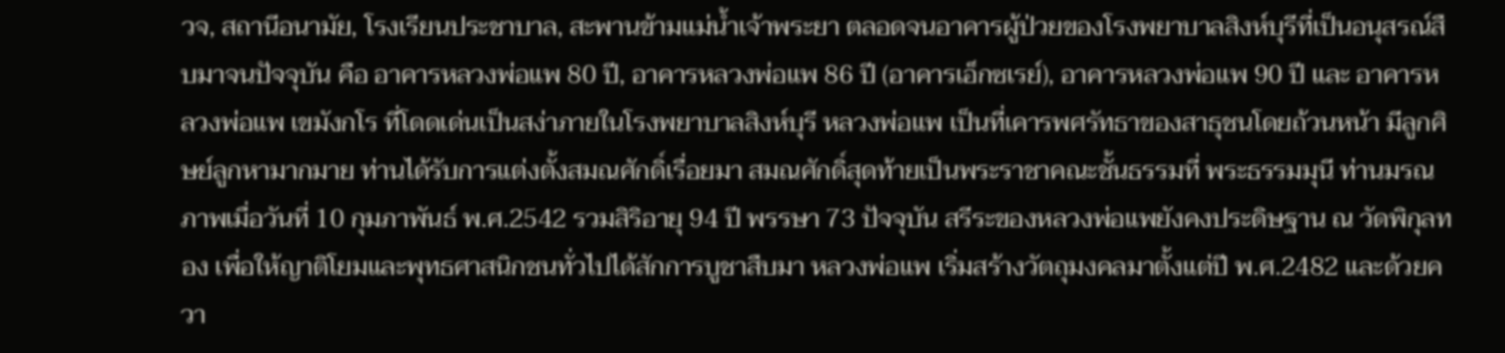วจ, สถานีอนามัย, โรงเรียนประชาบาล, สะพานข้ามแม่น้ำเจ้าพระยา ตลอดจนอาคารผู้ป่วยของโรงพยาบาลสิงห์บุรีที่เป็นอนุสรณ์สืบมาจนปัจจุบัน คือ อาคารหลวงพ่อแพ 80 ปี, อาคารหลวงพ่อแพ 86 ปี (อาคารเอ็กซเรย์), อาคารหลวงพ่อแพ 90 ปี และ อาคารหลวงพ่อแพ เขมังกโร ที่โดดเด่นเป็นสง่าภายในโรงพยาบาลสิงห์บุรี หลวงพ่อแพ เป็นที่เคารพศรัทธาของสาธุชนโดยถ้วนหน้า มีลูกศิษย์ลูกหามากมาย ท่านได้รับการแต่งตั้งสมณศักดิ์เรื่อยมา สมณศักดิ์สุดท้ายเป็นพระราชาคณะชั้นธรรมที่ พระธรรมมุนี ท่านมรณภาพเมื่อวันที่ 10 กุมภาพันธ์ พ.ศ.2542 รวมสิริอายุ 94 ปี พรรษา 73 ปัจจุบัน สรีระของหลวงพ่อแพยังคงประดิษฐาน ณ วัดพิกุลทอง เพื่อให้ญาติโยมและพุทธศาสนิกชนทั่วไปได้สักการบูชาสืบมา หลวงพ่อแพ เริ่มสร้างวัตถุมงคลมาตั้งแต่ปี พ.ศ.2482 และด้วยควา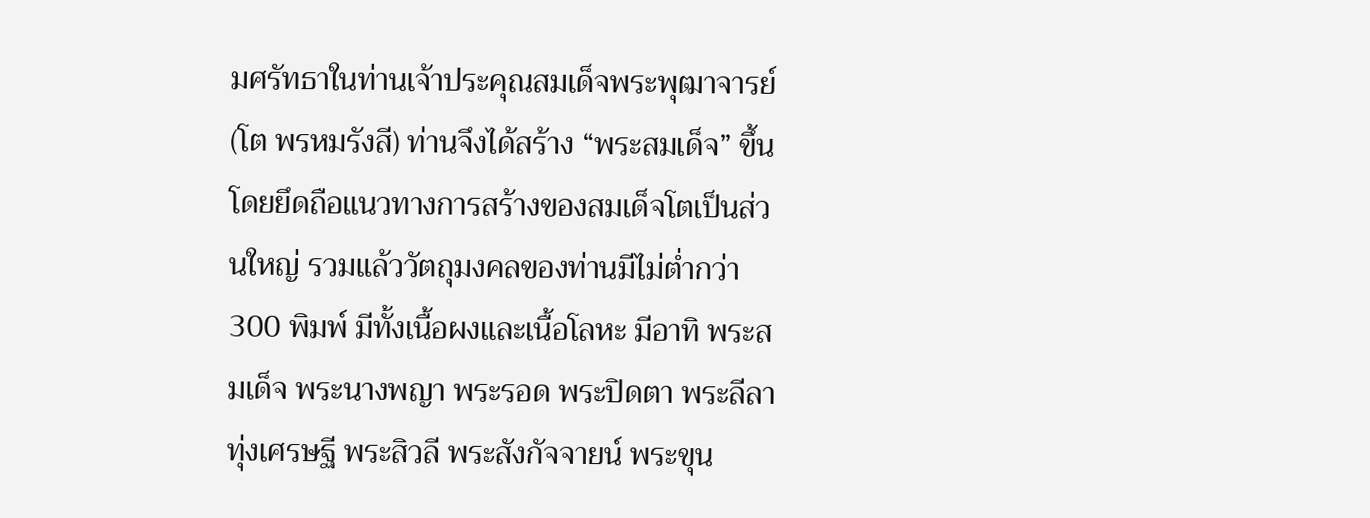มศรัทธาในท่านเจ้าประคุณสมเด็จพระพุฒาจารย์ (โต พรหมรังสี) ท่านจึงได้สร้าง “พระสมเด็จ” ขึ้น โดยยึดถือแนวทางการสร้างของสมเด็จโตเป็นส่วนใหญ่ รวมแล้ววัตถุมงคลของท่านมีไม่ต่ำกว่า 300 พิมพ์ มีทั้งเนื้อผงและเนื้อโลหะ มีอาทิ พระสมเด็จ พระนางพญา พระรอด พระปิดตา พระลีลาทุ่งเศรษฐี พระสิวลี พระสังกัจจายน์ พระขุน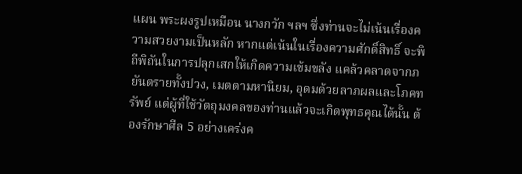แผน พระผงรูปเหมือน นางกวัก ฯลฯ ซึ่งท่านจะไม่เน้นเรื่องความสวยงามเป็นหลัก หากแต่เน้นในเรื่องความศักดิ์สิทธิ์ จะพิถีพิถันในการปลุกเสกให้เกิดความเข้มขลัง แคล้วคลาดจากภยันตรายทั้งปวง, เมตตามหานิยม, อุดมด้วยลาภผลและโภคทรัพย์ แต่ผู้ที่ใช้วัตถุมงคลของท่านแล้วจะเกิดพุทธคุณได้นั้น ต้องรักษาศีล 5 อย่างเคร่งค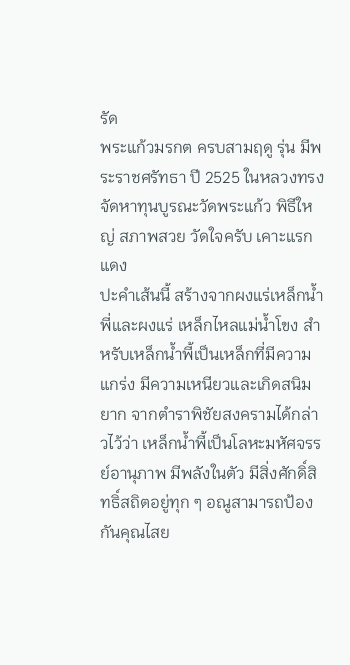รัด
พระแก้วมรกต ครบสามฤดู รุ่น มีพระราชศรัทธา ปี 2525 ในหลวงทรงจัดหาทุนบูรณะวัดพระแก้ว พิธีใหญ่ สภาพสวย วัดใจครับ เคาะแรกแดง
ปะคำเส้นนี้ สร้างจากผงแร่เหล็กน้ำพี่และผงแร่ เหล็กไหลแม่น้ำโขง สำหรับเหล็กน้ำพี้เป็นเหล็กที่มีความแกร่ง มีความเหนียวและเกิดสนิมยาก จากตำราพิชัยสงครามได้กล่าวไว้ว่า เหล็กน้ำพี้เป็นโลหะมหัศจรรย์อานุภาพ มีพลังในตัว มีสิ่งศักดิ์สิทธิ์สถิตอยู่ทุก ๆ อณูสามารถป้องกันคุณไสย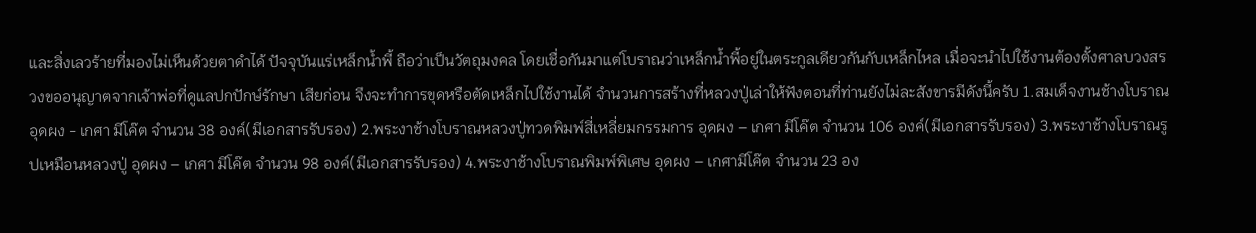และสิ่งเลวร้ายที่มองไม่เห็นด้วยตาดำได้ ปัจจุบันแร่เหล็กน้ำพี้ ถือว่าเป็นวัตถุมงคล โดยเชื่อกันมาแต่โบราณว่าเหล็กน้ำพี้อยู่ในตระกูลเดียวกันกับเหล็กไหล เมื่อจะนำไปใช้งานต้องตั้งศาลบวงสรวงขออนุญาตจากเจ้าพ่อที่ดูแลปกปักษ์รักษา เสียก่อน จึงจะทำการขุดหรือตัดเหล็กไปใช้งานได้ จำนวนการสร้างที่หลวงปู่เล่าให้ฟังตอนที่ท่านยังไม่ละสังขารมีดังนี้ครับ 1.สมเด็จงานช้างโบราณ อุดผง - เกศา มีโค๊ต จำนวน 38 องค์(มีเอกสารรับรอง) 2.พระงาช้างโบราณหลวงปู่ทวดพิมพ์สี่เหลี่ยมกรรมการ อุดผง – เกศา มีโค๊ต จำนวน 106 องค์(มีเอกสารรับรอง) 3.พระงาช้างโบราณรูปเหมือนหลวงปู่ อุดผง – เกศา มีโค๊ต จำนวน 98 องค์(มีเอกสารรับรอง) 4.พระงาช้างโบราณพิมพ์พิเศษ อุดผง – เกศามีโค๊ต จำนวน 23 อง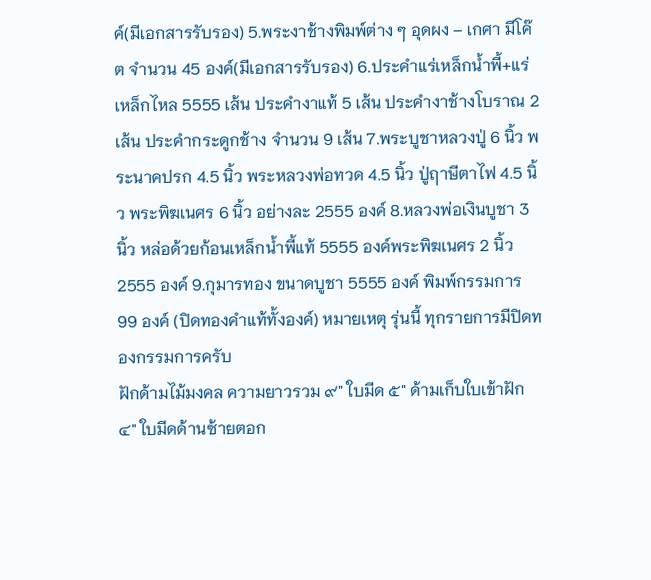ค์(มีเอกสารรับรอง) 5.พระงาช้างพิมพ์ต่าง ๆ อุดผง – เกศา มีโค๊ต จำนวน 45 องค์(มีเอกสารรับรอง) 6.ประคำแร่เหล็กน้ำพี้+แร่เหล็กไหล 5555 เส้น ประคำงาแท้ 5 เส้น ประคำงาช้างโบราณ 2 เส้น ประคำกระดูกช้าง จำนวน 9 เส้น 7.พระบูชาหลวงปู่ 6 นิ้ว พระนาคปรก 4.5 นิ้ว พระหลวงพ่อทวด 4.5 นิ้ว ปู่ฤาษีตาไฟ 4.5 นิ้ว พระพิฆเนศร 6 นิ้ว อย่างละ 2555 องค์ 8.หลวงพ่อเงินบูชา 3 นิ้ว หล่อด้วยก้อนเหล็กน้ำพี้แท้ 5555 องค์พระพิฆเนศร 2 นิ้ว 2555 องค์ 9.กุมารทอง ขนาดบูชา 5555 องค์ พิมพ์กรรมการ 99 องค์ (ปิดทองคำแท้ทั้งองค์) หมายเหตุ รุ่นนี้ ทุกรายการมีปิดทองกรรมการครับ
ฝักด้ามไม้มงคล ความยาวรวม ๙" ใบมีด ๕" ด้ามเก็บใบเข้าฝัก ๔" ใบมีดด้านซ้ายตอก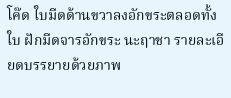โค๊ด ใบมีดด้านขวาลงอักขระตลอดทั้งใบ ฝักมีดจารอักขระ นะฤาชา รายละเอียดบรรยายด้วยภาพ